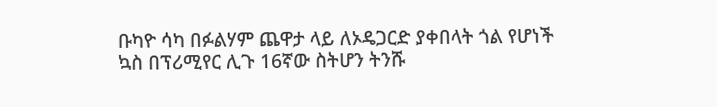ቡካዮ ሳካ በፉልሃም ጨዋታ ላይ ለኦዴጋርድ ያቀበላት ጎል የሆነች ኳስ በፕሪሚየር ሊጉ 16ኛው ስትሆን ትንሹ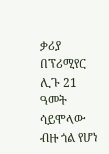ቃሪያ በፕሪሚየር ሊጉ 21 ዓመት ሳይሞላው ብዙ ጎል የሆነ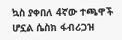ኳስ ያቀበለ 4ኛው ተጫዋች ሆኗል ሴስክ ፋብሪጋዝ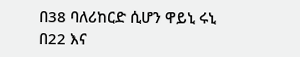በ38 ባለሪከርድ ሲሆን ዋይኒ ሩኒ በ22 እና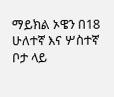ማይክል ኦዌን በ18 ሁለተኛ እና ሦስተኛ ቦታ ላይ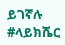ይገኛሉ #ላይክሼር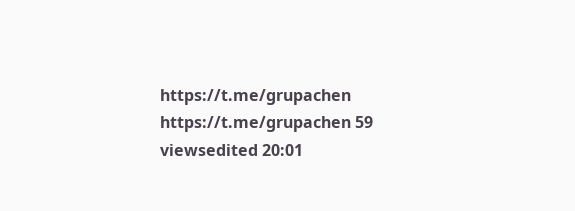https://t.me/grupachen https://t.me/grupachen 59 viewsedited 20:01